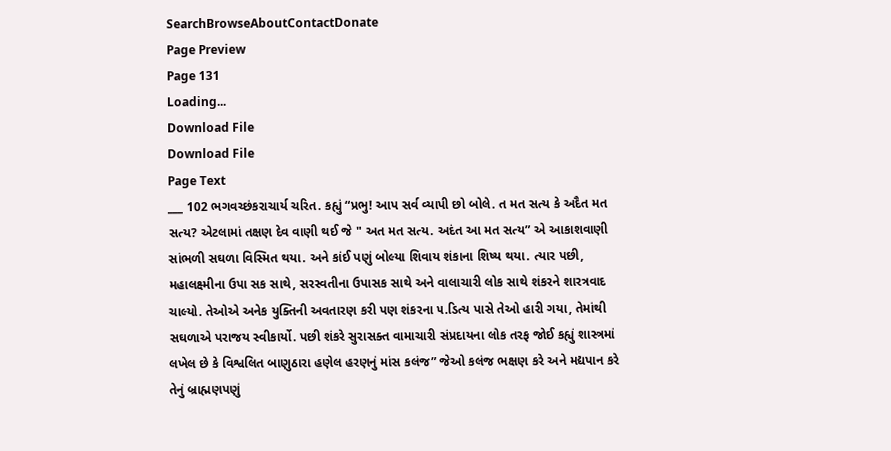SearchBrowseAboutContactDonate
Page Preview
Page 131
Loading...
Download File
Download File
Page Text
___ 102 ભગવચ્છંકરાચાર્ય ચરિત. કહ્યું “પ્રભુ! આપ સર્વ વ્યાપી છો બોલે. ત મત સત્ય કે અદૈત મત સત્ય? એટલામાં તક્ષણ દેવ વાણી થઈ જે " અત મત સત્ય. અદંત આ મત સત્ય” એ આકાશવાણી સાંભળી સઘળા વિસ્મિત થયા. અને કાંઈ પણું બોલ્યા શિવાય શંકાના શિષ્ય થયા. ત્યાર પછી, મહાલક્ષ્મીના ઉપા સક સાથે, સરસ્વતીના ઉપાસક સાથે અને વાલાચારી લોક સાથે શંકરને શારત્રવાદ ચાલ્યો. તેઓએ અનેક યુક્તિની અવતારણ કરી પણ શંકરના ૫.ડિત્ય પાસે તેઓ હારી ગયા, તેમાંથી સઘળાએ પરાજય સ્વીકાર્યો. પછી શંકરે સુરાસક્ત વામાચારી સંપ્રદાયના લોક તરફ જોઈ કહ્યું શાસ્ત્રમાં લખેલ છે કે વિશ્વલિત બાણુઠારા હણેલ હરણનું માંસ કલંજ” જેઓ કલંજ ભક્ષણ કરે અને મદ્યપાન કરે તેનું બ્રાહ્મણપણું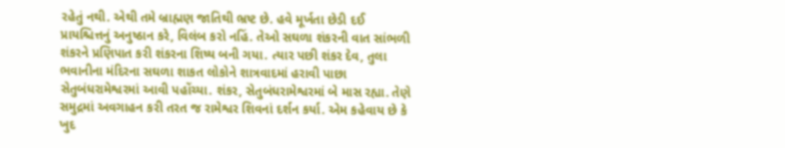રહેતું નથી. એથી તમે બ્રાહ્મણ જાતિથી ભ્રષ્ટ છે. હવે મૂર્ખતા છેડી દઈ પ્રાયશ્ચિત્તનું અનુષ્ઠાન કરે, વિલંબ કરો નહિં. તેઓ સઘળા શંકરની વાત સાંભળી શંકરને પ્રણિપાત કરી શંકરના શિષ્ય બની ગયા. ત્યાર પછી શંકર દેવ, તુલા ભવાનીના મંદિરના સઘળા શાકત લોકોને શાત્રવાદમાં હરાવી પાછા સેતુબંધરામેશ્વરમાં આવી પહોંચ્યા. શંકર, સેતુબંધરામેશ્વરમાં બે માસ રહ્યા. તેણે સમુદ્રમાં અવગાહન કરી તરત જ રામેશ્વર શિવનાં દર્શન કર્યા. એમ કહેવાય છે કે ખુદ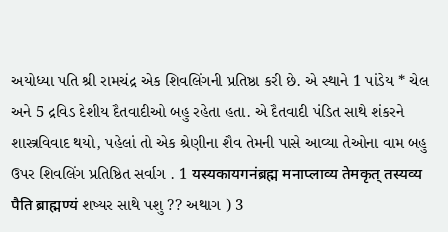અયોધ્યા પતિ શ્રી રામચંદ્ર એક શિવલિંગની પ્રતિષ્ઠા કરી છે. એ સ્થાને 1 પાંડેય * ચેલ અને 5 દ્રવિડ દેશીય દૈતવાદીઓ બહુ રહેતા હતા. એ દૈતવાદી પંડિત સાથે શંકરને શાસ્ત્રવિવાદ થયો, પહેલાં તો એક શ્રેણીના શૈવ તેમની પાસે આવ્યા તેઓના વામ બહુ ઉપર શિવલિંગ પ્રતિષ્ઠિત સર્વાગ . 1 यस्यकायगनंब्रह्म मनाप्लाव्य तेमकृत् तस्यव्य पैति ब्राह्मण्यं શષ્યર સાથે પશુ ?? અથાગ ) 3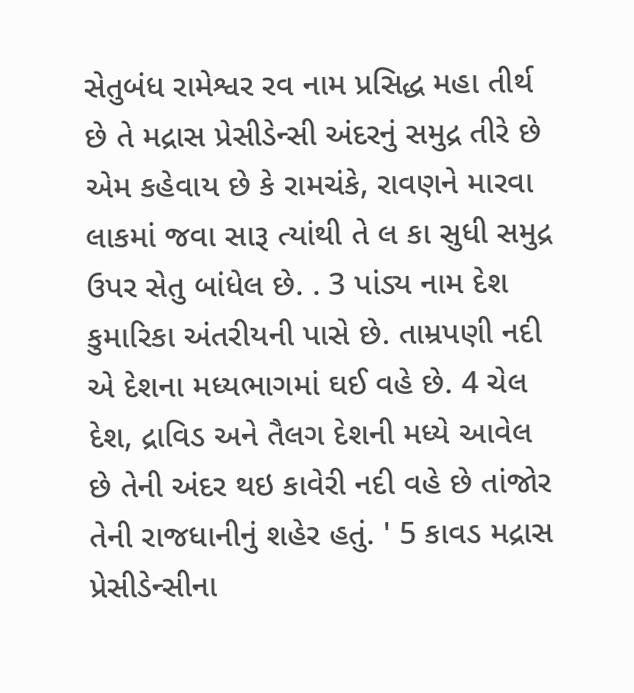સેતુબંધ રામેશ્વર રવ નામ પ્રસિદ્ધ મહા તીર્થ છે તે મદ્રાસ પ્રેસીડેન્સી અંદરનું સમુદ્ર તીરે છે એમ કહેવાય છે કે રામચંકે, રાવણને મારવા લાકમાં જવા સારૂ ત્યાંથી તે લ કા સુધી સમુદ્ર ઉપર સેતુ બાંધેલ છે. . 3 પાંડ્ય નામ દેશ કુમારિકા અંતરીયની પાસે છે. તામ્રપણી નદી એ દેશના મધ્યભાગમાં ઘઈ વહે છે. 4 ચેલ દેશ, દ્રાવિડ અને તૈલગ દેશની મધ્યે આવેલ છે તેની અંદર થઇ કાવેરી નદી વહે છે તાંજોર તેની રાજધાનીનું શહેર હતું. ' 5 કાવડ મદ્રાસ પ્રેસીડેન્સીના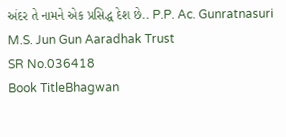અંદર તે નામને એક પ્રસિદ્ધ દેશ છે.. P.P. Ac. Gunratnasuri M.S. Jun Gun Aaradhak Trust
SR No.036418
Book TitleBhagwan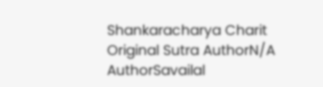Shankaracharya Charit
Original Sutra AuthorN/A
AuthorSavailal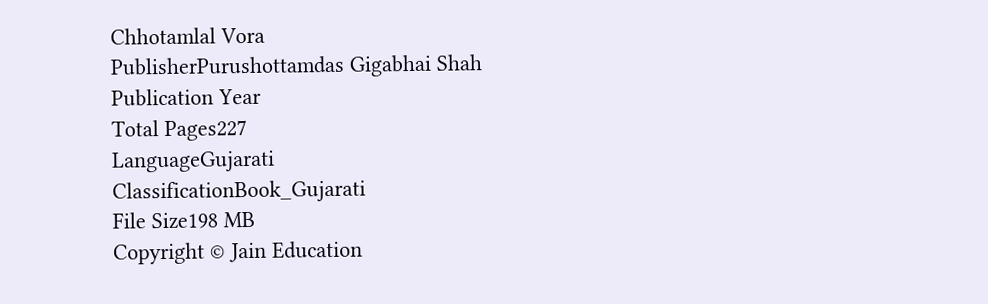Chhotamlal Vora
PublisherPurushottamdas Gigabhai Shah
Publication Year
Total Pages227
LanguageGujarati
ClassificationBook_Gujarati
File Size198 MB
Copyright © Jain Education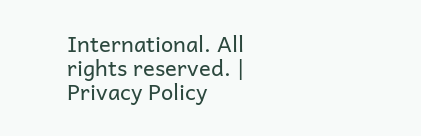International. All rights reserved. | Privacy Policy